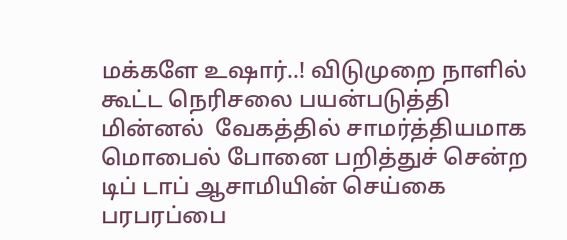மக்களே உஷார்..! விடுமுறை நாளில் கூட்ட நெரிசலை பயன்படுத்தி மின்னல்  வேகத்தில் சாமர்த்தியமாக மொபைல் போனை பறித்துச் சென்ற டிப் டாப் ஆசாமியின் செய்கை பரபரப்பை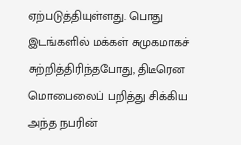ஏற்படுத்தியுள்ளது. பொது இடங்களில் மக்கள் சுமுகமாகச் சுற்றித்திரிந்தபோது, திடீரென மொபைலைப் பறித்து சிக்கிய  அந்த நபரின்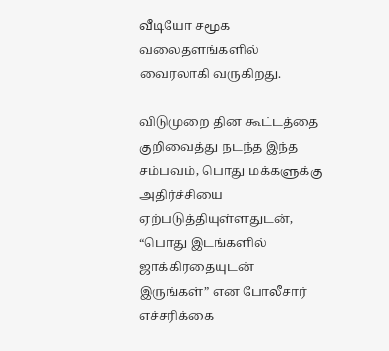வீடியோ சமூக வலைதளங்களில் வைரலாகி வருகிறது.

விடுமுறை தின கூட்டத்தை குறிவைத்து நடந்த இந்த சம்பவம், பொது மக்களுக்கு அதிர்ச்சியை ஏற்படுத்தியுள்ளதுடன், “பொது இடங்களில் ஜாக்கிரதையுடன் இருங்கள்” என போலீசார் எச்சரிக்கை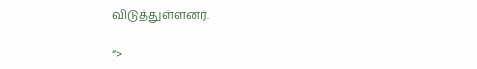விடுத்துள்ளனர்.

“>